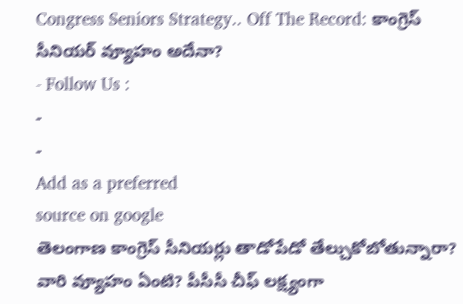Congress Seniors Strategy.. Off The Record: కాంగ్రెస్ సీనియర్ వ్యూహం అదేనా?
- Follow Us :
-
-
Add as a preferred
source on google
తెలంగాణ కాంగ్రెస్ సీనియర్లు తాడోపేడో తేల్చుకోబోతున్నారా? వారి వ్యూహం ఏంటి? పీసీసీ చీఫ్ లక్ష్యంగా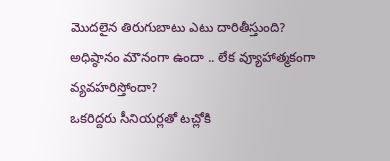మొదలైన తిరుగుబాటు ఎటు దారితీస్తుంది? అధిష్ఠానం మౌనంగా ఉందా .. లేక వ్యూహాత్మకంగా వ్యవహరిస్తోందా?
ఒకరిద్దరు సీనియర్లతో టచ్లోకి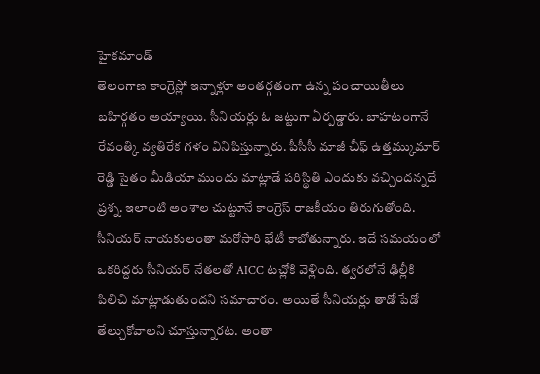హైకమాండ్
తెలంగాణ కాంగ్రెస్లో ఇన్నాళ్లూ అంతర్గతంగా ఉన్న పంచాయితీలు బహిర్గతం అయ్యాయి. సీనియర్లు ఓ జట్టుగా ఏర్పడ్డారు. బాహటంగానే రేవంత్కి వ్యతిరేక గళం వినిపిస్తున్నారు. పీసీసీ మాజీ చీఫ్ ఉత్తమ్కుమార్ రెడ్డి సైతం మీడియా ముందు మాట్లాడే పరిస్థితి ఎందుకు వచ్చిందన్నదే ప్రశ్న. ఇలాంటి అంశాల చుట్టూనే కాంగ్రెస్ రాజకీయం తిరుగుతోంది. సీనియర్ నాయకులంతా మరోసారి భేటీ కాబోతున్నారు. ఇదే సమయంలో ఒకరిద్దరు సీనియర్ నేతలతో AICC టచ్లోకి వెళ్లింది. త్వరలోనే ఢిల్లీకి పిలిచి మాట్లాడుతుందని సమాచారం. అయితే సీనియర్లు తాడో పేడో తేల్చుకోవాలని చూస్తున్నారట. అంతా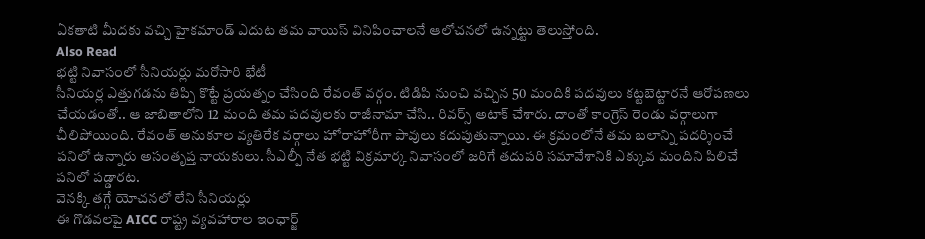ఏకతాటి మీదకు వచ్చి హైకమాండ్ ఎదుట తమ వాయిస్ వినిపించాలనే ఆలోచనలో ఉన్నట్టు తెలుస్తోంది.
Also Read
భట్టి నివాసంలో సీనియర్లు మరోసారి భేటీ
సీనియర్ల ఎత్తుగడను తిప్పి కొట్టే ప్రయత్నం చేసింది రేవంత్ వర్గం. టిడిపి నుంచి వచ్చిన 50 మందికి పదవులు కట్టబెట్టారనే ఆరోపణలు చేయడంతో.. ఆ జాబితాలోని 12 మంది తమ పదవులకు రాజీనామా చేసి.. రివర్స్ అటాక్ చేశారు. దాంతో కాంగ్రెస్ రెండు వర్గాలుగా చీలిపోయింది. రేవంత్ అనుకూల వ్యతిరేక వర్గాలు హోరాహోరీగా పావులు కదుపుతున్నాయి. ఈ క్రమంలోనే తమ బలాన్ని పదర్శించే పనిలో ఉన్నారు అసంతృప్త నాయకులు. సీఎల్పీ నేత భట్టి విక్రమార్క నివాసంలో జరిగే తదుపరి సమావేశానికి ఎక్కువ మందిని పిలిచే పనిలో పడ్డారట.
వెనక్కి తగ్గే యోచనలో లేని సీనియర్లు
ఈ గొడవలపై AICC రాష్ట్ర వ్యవహారాల ఇంఛార్జ్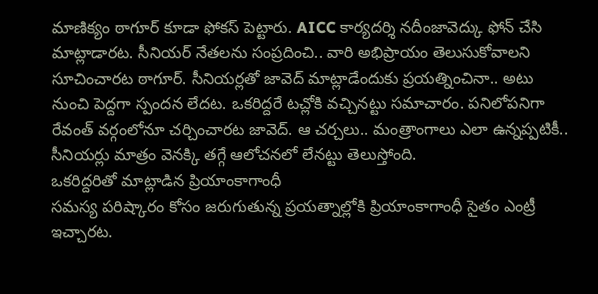మాణిక్యం ఠాగూర్ కూడా ఫోకస్ పెట్టారు. AICC కార్యదర్శి నదీంజావెద్కు ఫోన్ చేసి మాట్లాడారట. సీనియర్ నేతలను సంప్రదించి.. వారి అభిప్రాయం తెలుసుకోవాలని సూచించారట ఠాగూర్. సీనియర్లతో జావెద్ మాట్లాడేందుకు ప్రయత్నించినా.. అటు నుంచి పెద్దగా స్పందన లేదట. ఒకరిద్దరే టచ్లోకి వచ్చినట్టు సమాచారం. పనిలోపనిగా రేవంత్ వర్గంలోనూ చర్చించారట జావెద్. ఆ చర్చలు.. మంత్రాంగాలు ఎలా ఉన్నప్పటికీ.. సీనియర్లు మాత్రం వెనక్కి తగ్గే ఆలోచనలో లేనట్టు తెలుస్తోంది.
ఒకరిద్దరితో మాట్లాడిన ప్రియాంకాగాంధీ
సమస్య పరిష్కారం కోసం జరుగుతున్న ప్రయత్నాల్లోకి ప్రియాంకాగాంధీ సైతం ఎంట్రీ ఇచ్చారట.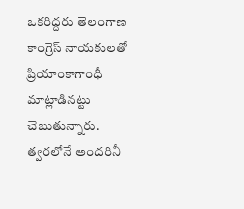ఒకరిద్దరు తెలంగాణ కాంగ్రెస్ నాయకులతో ప్రియాంకాగాంధీ మాట్లాడినట్టు చెబుతున్నారు. త్వరలోనే అందరినీ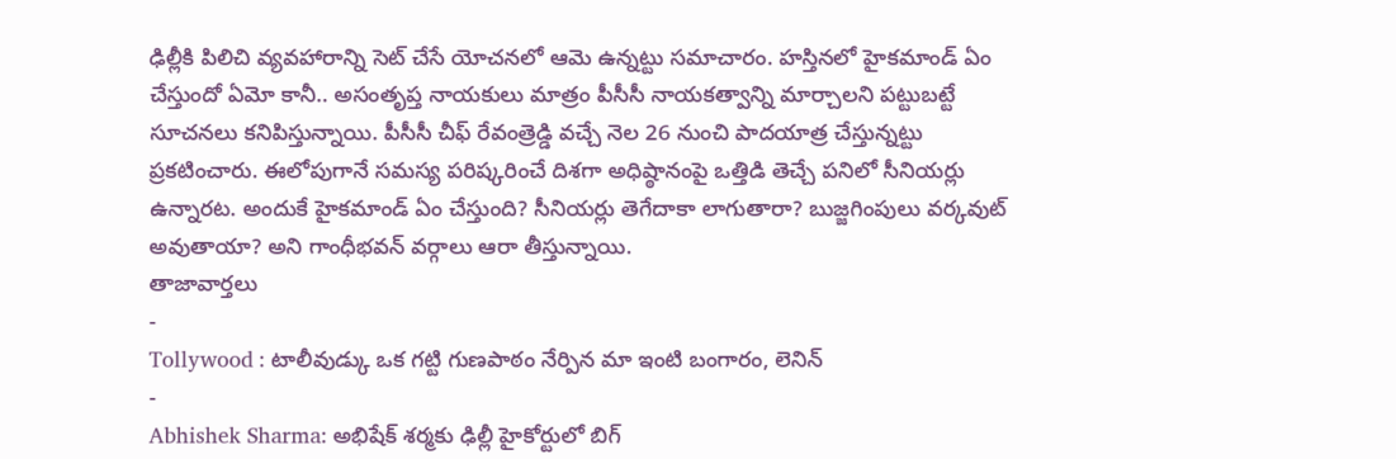ఢిల్లీకి పిలిచి వ్యవహారాన్ని సెట్ చేసే యోచనలో ఆమె ఉన్నట్టు సమాచారం. హస్తినలో హైకమాండ్ ఏం చేస్తుందో ఏమో కానీ.. అసంతృప్త నాయకులు మాత్రం పీసీసీ నాయకత్వాన్ని మార్చాలని పట్టుబట్టే సూచనలు కనిపిస్తున్నాయి. పీసీసీ చీఫ్ రేవంత్రెడ్డి వచ్చే నెల 26 నుంచి పాదయాత్ర చేస్తున్నట్టు ప్రకటించారు. ఈలోపుగానే సమస్య పరిష్కరించే దిశగా అధిష్ఠానంపై ఒత్తిడి తెచ్చే పనిలో సీనియర్లు ఉన్నారట. అందుకే హైకమాండ్ ఏం చేస్తుంది? సీనియర్లు తెగేదాకా లాగుతారా? బుజ్జగింపులు వర్కవుట్ అవుతాయా? అని గాంధీభవన్ వర్గాలు ఆరా తీస్తున్నాయి.
తాజావార్తలు
-
Tollywood : టాలీవుడ్కు ఒక గట్టి గుణపాఠం నేర్పిన మా ఇంటి బంగారం, లెనిన్
-
Abhishek Sharma: అభిషేక్ శర్మకు ఢిల్లీ హైకోర్టులో బిగ్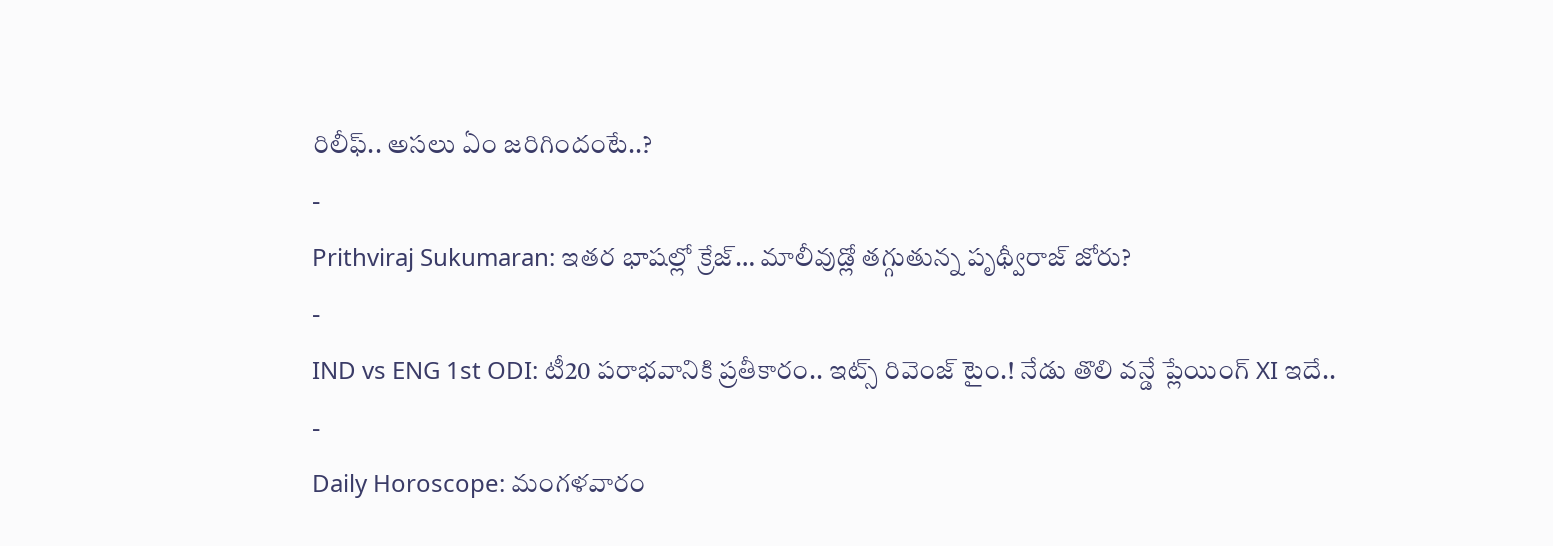రిలీఫ్.. అసలు ఏం జరిగిందంటే..?
-
Prithviraj Sukumaran: ఇతర భాషల్లో క్రేజ్… మాలీవుడ్లో తగ్గుతున్న పృథ్వీరాజ్ జోరు?
-
IND vs ENG 1st ODI: టీ20 పరాభవానికి ప్రతీకారం.. ఇట్స్ రివెంజ్ టైం.! నేడు తొలి వన్డే ప్లేయింగ్ XI ఇదే..
-
Daily Horoscope: మంగళవారం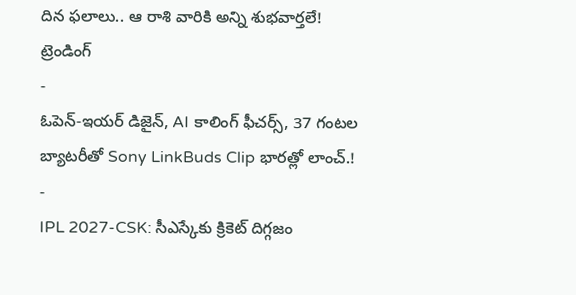దిన ఫలాలు.. ఆ రాశి వారికి అన్ని శుభవార్తలే!
ట్రెండింగ్
-
ఓపెన్-ఇయర్ డిజైన్, AI కాలింగ్ ఫీచర్స్, 37 గంటల బ్యాటరీతో Sony LinkBuds Clip భారత్లో లాంచ్.!
-
IPL 2027-CSK: సీఎస్కేకు క్రికెట్ దిగ్గజం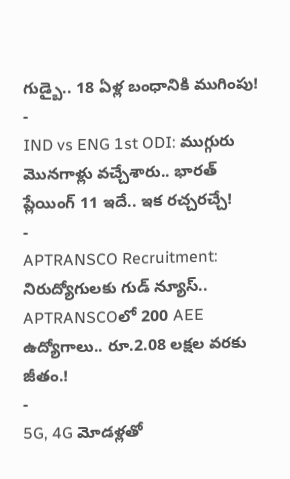గుడ్బై.. 18 ఏళ్ల బంధానికి ముగింపు!
-
IND vs ENG 1st ODI: ముగ్గురు మొనగాళ్లు వచ్చేశారు.. భారత్ ప్లేయింగ్ 11 ఇదే.. ఇక రచ్చరచ్చే!
-
APTRANSCO Recruitment: నిరుద్యోగులకు గుడ్ న్యూస్.. APTRANSCOలో 200 AEE ఉద్యోగాలు.. రూ.2.08 లక్షల వరకు జీతం.!
-
5G, 4G మోడళ్లతో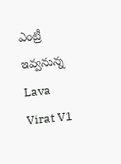ఎంట్రీ ఇవ్వనున్న Lava Virat V1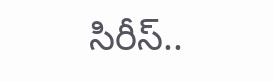సిరీస్..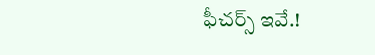ఫీచర్స్ ఇవే.!